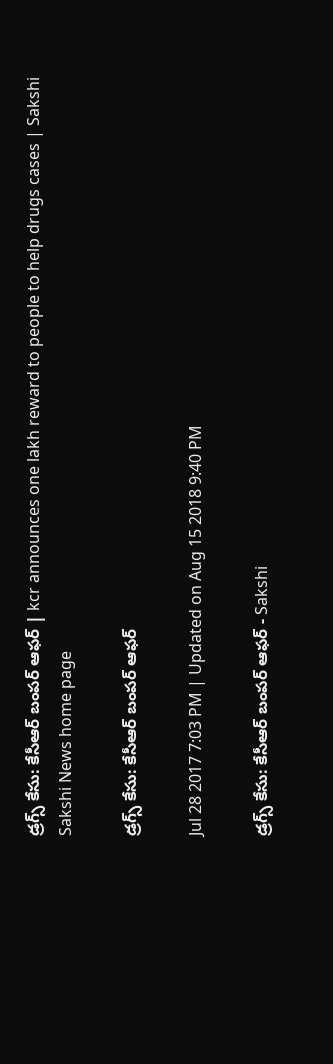డ్రగ్స్ కేసు: కేసీఆర్ బంపర్ ఆఫర్ | kcr announces one lakh reward to people to help drugs cases | Sakshi
Sakshi News home page

డ్రగ్స్ కేసు: కేసీఆర్ బంపర్ ఆఫర్

Jul 28 2017 7:03 PM | Updated on Aug 15 2018 9:40 PM

డ్రగ్స్ కేసు: కేసీఆర్ బంపర్ ఆఫర్ - Sakshi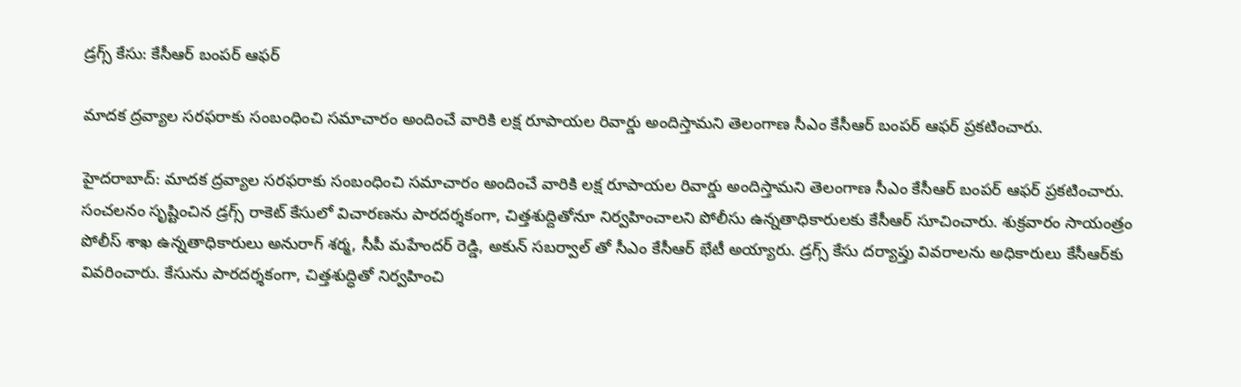డ్రగ్స్ కేసు: కేసీఆర్ బంపర్ ఆఫర్

మాదక ద్రవ్యాల సరఫరాకు సంబంధించి సమాచారం అందించే వారికి లక్ష రూపాయల రివార్డు అందిస్తామని తెలంగాణ సీఎం కేసీఆర్ బంపర్ ఆఫర్ ప్రకటించారు.

హైదరాబాద్: మాదక ద్రవ్యాల సరఫరాకు సంబంధించి సమాచారం అందించే వారికి లక్ష రూపాయల రివార్డు అందిస్తామని తెలంగాణ సీఎం కేసీఆర్ బంపర్ ఆఫర్ ప్రకటించారు. సంచలనం సృష్టించిన డ్రగ్స్ రాకెట్ కేసులో విచారణను పారదర్శకంగా, చిత్తశుద్దితోనూ నిర్వహించాలని పోలీసు ఉన్నతాధికారులకు కేసీఆర్ సూచించారు. శుక్రవారం సాయంత్రం పోలీస్ శాఖ ఉన్నతాధికారులు అనురాగ్ శర్మ, సీపీ మహేందర్ రెడ్డి, అకున్ సబర్వాల్ తో సీఎం కేసీఆర్ భేటీ అయ్యారు. డ్రగ్స్ కేసు దర్యాప్తు వివరాలను అధికారులు కేసీఆర్‌కు వివరించారు. కేసును పారదర్శకంగా, చిత్తశుద్ధితో నిర్వహించి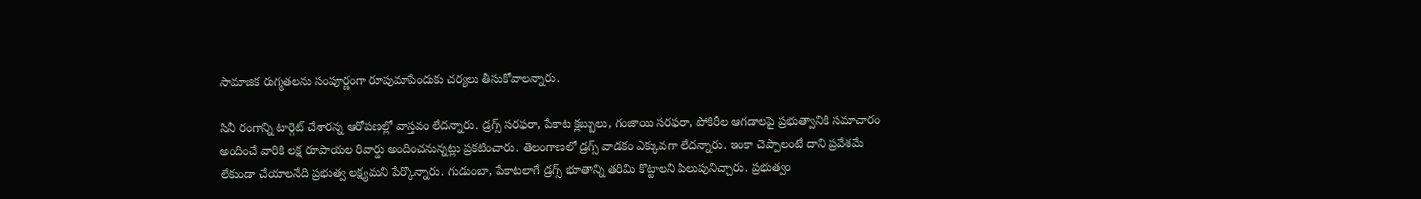సామాజిక రుగ్మతలను సంపూర్ణంగా రూపుమాపేందుకు చర్యలు తీసుకోవాలన్నారు.

సినీ రంగాన్ని టార్గెట్ చేశారన్న ఆరోపణల్లో వాస్తవం లేదన్నారు. డ్రగ్స్ సరఫరా, పేకాట క్లబ్బులు, గంజాయి సరఫరా, పోకిరీల ఆగడాలపై ప్రభుత్వానికి సమాచారం అందించే వారికి లక్ష రూపాయల రివార్డు అందించనున్నట్లు ప్రకటించారు. తెలంగాణలో డ్రగ్స్ వాడకం ఎక్కువగా లేదన్నారు. ఇంకా చెప్పాలంటే దాని ప్రవేశమే లేకుండా చేయాలనేది ప్రభుత్వ లక్ష్యమని పేర్కొన్నారు. గుడుంబా, పేకాటలాగే డ్రగ్స్ భూతాన్ని తరిమి కొట్టాలని పిలుపునిచ్చారు. ప్రభుత్వం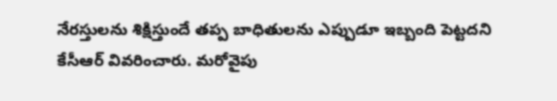నేరస్తులను శిక్షిస్తుందే తప్ప బాధితులను ఎప్పుడూ ఇబ్బంది పెట్టదని కేసీఆర్ వివరించారు. మరోవైపు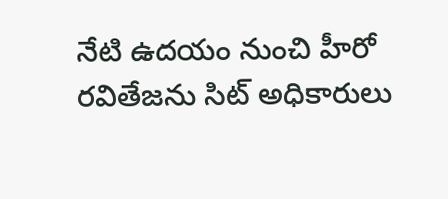నేటి ఉదయం నుంచి హీరో రవితేజను సిట్ అధికారులు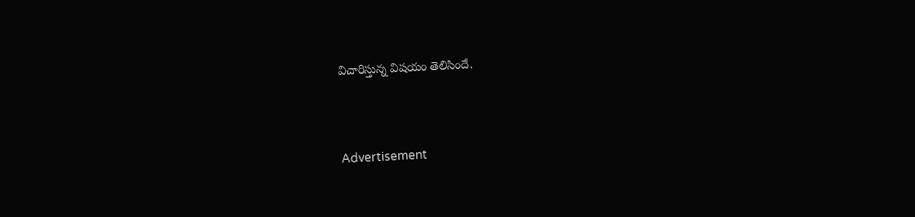విచారిస్తున్న విషయం తెలిసిందే.



Advertisement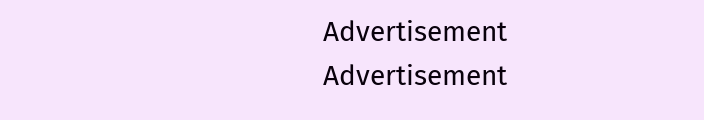Advertisement
Advertisement